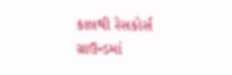કાલથી રેસકોર્સ ગ્રાઉન્ડમાં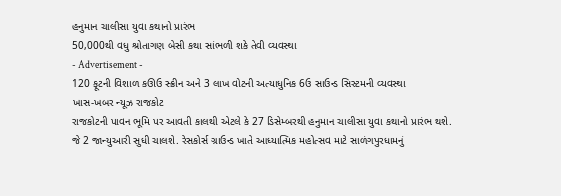હનુમાન ચાલીસા યુવા કથાનો પ્રારંભ
50,000થી વધુ શ્રોતાગણ બેસી કથા સાંભળી શકે તેવી વ્યવસ્થા
- Advertisement -
120 ફૂટની વિશાળ કઊઉ સ્ક્રીન અને 3 લાખ વોટની અત્યાધુનિક 6ઉ સાઉન્ડ સિસ્ટમની વ્યવસ્થા
ખાસ-ખબર ન્યૂઝ રાજકોટ
રાજકોટની પાવન ભૂમિ પર આવતી કાલથી એટલે કે 27 ડિસેમ્બરથી હનુમાન ચાલીસા યુવા કથાનો પ્રારંભ થશે. જે 2 જાન્યુઆરી સુધી ચાલશે. રેસકોર્સ ગ્રાઉન્ડ ખાતે આધ્યાત્મિક મહોત્સવ માટે સાળંગપુરધામનું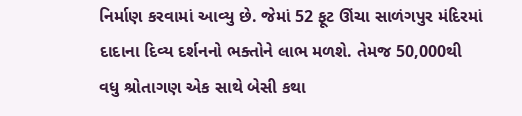નિર્માણ કરવામાં આવ્યુ છે. જેમાં 52 ફૂટ ઊંચા સાળંગપુર મંદિરમાં દાદાના દિવ્ય દર્શનનો ભક્તોને લાભ મળશે. તેમજ 50,000થી વધુ શ્રોતાગણ એક સાથે બેસી કથા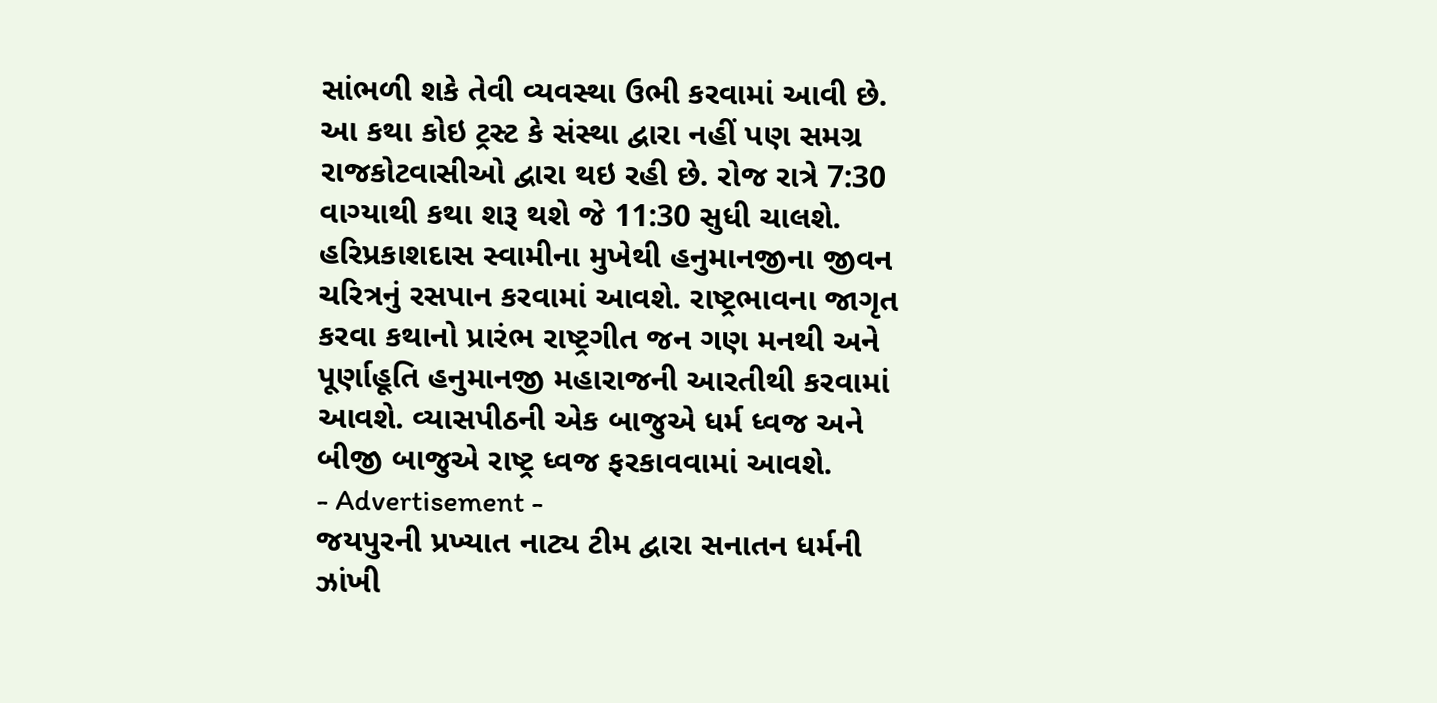સાંભળી શકે તેવી વ્યવસ્થા ઉભી કરવામાં આવી છે. આ કથા કોઇ ટ્રસ્ટ કે સંસ્થા દ્વારા નહીં પણ સમગ્ર રાજકોટવાસીઓ દ્વારા થઇ રહી છે. રોજ રાત્રે 7:30 વાગ્યાથી કથા શરૂ થશે જે 11:30 સુધી ચાલશે. હરિપ્રકાશદાસ સ્વામીના મુખેથી હનુમાનજીના જીવન ચરિત્રનું રસપાન કરવામાં આવશે. રાષ્ટ્રભાવના જાગૃત કરવા કથાનો પ્રારંભ રાષ્ટ્રગીત જન ગણ મનથી અને પૂર્ણાહૂતિ હનુમાનજી મહારાજની આરતીથી કરવામાં આવશે. વ્યાસપીઠની એક બાજુએ ધર્મ ધ્વજ અને બીજી બાજુએ રાષ્ટ્ર ધ્વજ ફરકાવવામાં આવશે.
- Advertisement -
જયપુરની પ્રખ્યાત નાટ્ય ટીમ દ્વારા સનાતન ધર્મની ઝાંખી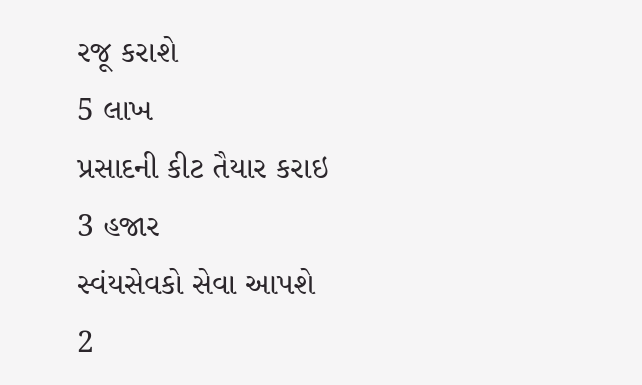રજૂ કરાશે
5 લાખ
પ્રસાદની કીટ તૈયાર કરાઇ
3 હજાર
સ્વંયસેવકો સેવા આપશે
2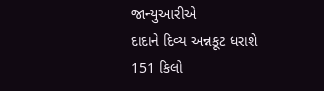જાન્યુઆરીએ
દાદાને દિવ્ય અન્નકૂટ ધરાશે
151 કિલો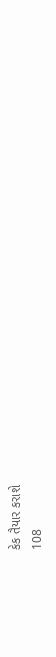કેક તૈયાર કરાશે
108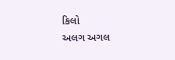કિલો
અલગ અગલ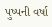પુષ્પની વર્ષા